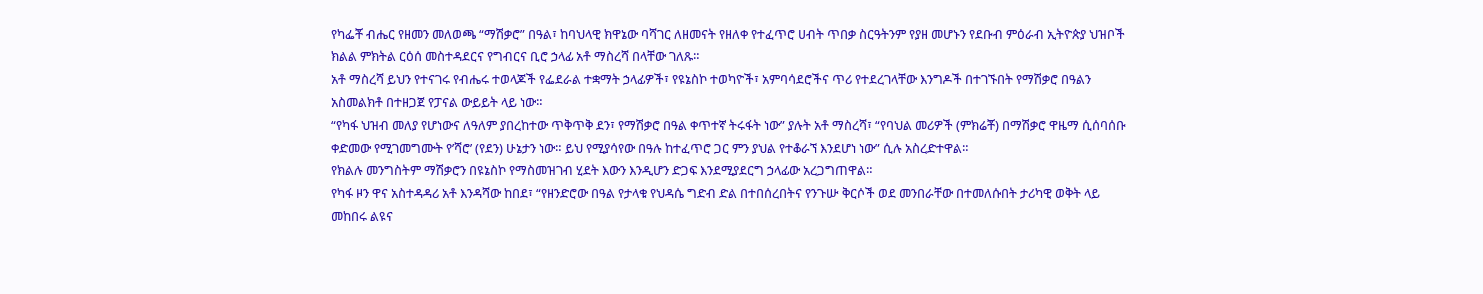የካፌቾ ብሔር የዘመን መለወጫ “ማሽቃሮ” በዓል፣ ከባህላዊ ክዋኔው ባሻገር ለዘመናት የዘለቀ የተፈጥሮ ሀብት ጥበቃ ስርዓትንም የያዘ መሆኑን የደቡብ ምዕራብ ኢትዮጵያ ህዝቦች ክልል ምክትል ርዕሰ መስተዳደርና የግብርና ቢሮ ኃላፊ አቶ ማስረሻ በላቸው ገለጹ።
አቶ ማስረሻ ይህን የተናገሩ የብሔሩ ተወላጆች የፌደራል ተቋማት ኃላፊዎች፣ የዩኔስኮ ተወካዮች፣ አምባሳደሮችና ጥሪ የተደረገላቸው እንግዶች በተገኙበት የማሽቃሮ በዓልን አስመልክቶ በተዘጋጀ የፓናል ውይይት ላይ ነው።
“የካፋ ህዝብ መለያ የሆነውና ለዓለም ያበረከተው ጥቅጥቅ ደን፣ የማሽቃሮ በዓል ቀጥተኛ ትሩፋት ነው” ያሉት አቶ ማስረሻ፣ “የባህል መሪዎች (ምክሬቾ) በማሽቃሮ ዋዜማ ሲሰባሰቡ ቀድመው የሚገመግሙት የ’ሻሮ’ (የደን) ሁኔታን ነው። ይህ የሚያሳየው በዓሉ ከተፈጥሮ ጋር ምን ያህል የተቆራኘ እንደሆነ ነው” ሲሉ አስረድተዋል።
የክልሉ መንግስትም ማሽቃሮን በዩኔስኮ የማስመዝገብ ሂደት እውን እንዲሆን ድጋፍ እንደሚያደርግ ኃላፊው አረጋግጠዋል።
የካፋ ዞን ዋና አስተዳዳሪ አቶ እንዳሻው ከበደ፣ “የዘንድሮው በዓል የታላቁ የህዳሴ ግድብ ድል በተበሰረበትና የንጉሡ ቅርሶች ወደ መንበራቸው በተመለሱበት ታሪካዊ ወቅት ላይ መከበሩ ልዩና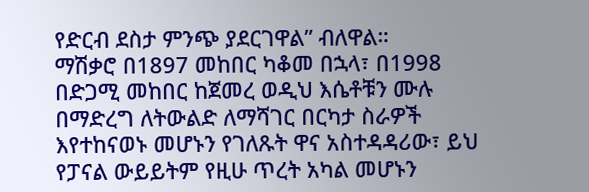የድርብ ደስታ ምንጭ ያደርገዋል” ብለዋል።
ማሽቃሮ በ1897 መከበር ካቆመ በኋላ፣ በ1998 በድጋሚ መከበር ከጀመረ ወዲህ እሴቶቹን ሙሉ በማድረግ ለትውልድ ለማሻገር በርካታ ስራዎች እየተከናወኑ መሆኑን የገለጹት ዋና አስተዳዳሪው፣ ይህ የፓናል ውይይትም የዚሁ ጥረት አካል መሆኑን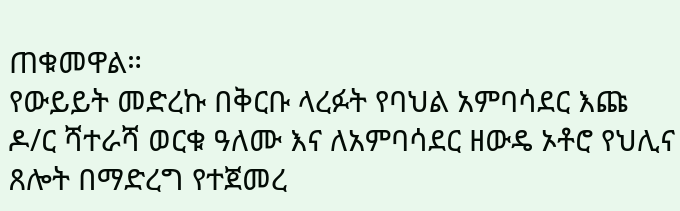ጠቁመዋል።
የውይይት መድረኩ በቅርቡ ላረፉት የባህል አምባሳደር እጩ ዶ/ር ሻተራሻ ወርቁ ዓለሙ እና ለአምባሳደር ዘውዴ ኦቶሮ የህሊና ጸሎት በማድረግ የተጀመረ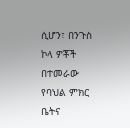ሲሆን፣ በንጉስ ኮላ ዎቾች በተመራው የባህል ምክር ቤትና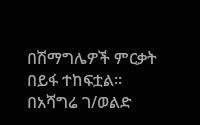በሽማግሌዎች ምርቃት በይፋ ተከፍቷል።
በአሻግሬ ገ/ወልድ